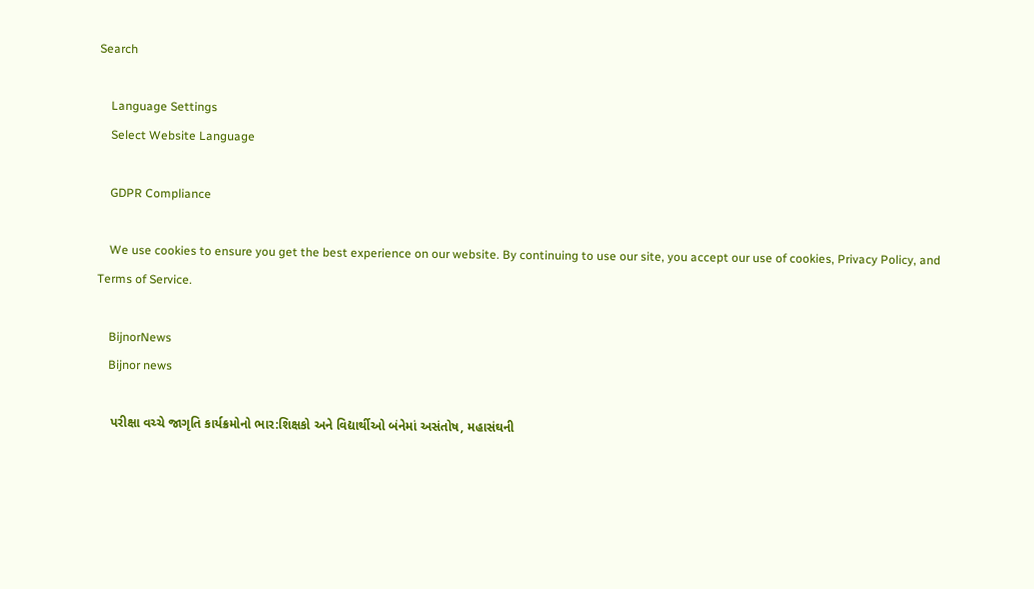Search

    Language Settings
    Select Website Language

    GDPR Compliance

    We use cookies to ensure you get the best experience on our website. By continuing to use our site, you accept our use of cookies, Privacy Policy, and Terms of Service.

    BijnorNews
    Bijnor news

    પરીક્ષા વચ્ચે જાગૃતિ કાર્યક્રમોનો ભાર:શિક્ષકો અને વિદ્યાર્થીઓ બંનેમાં અસંતોષ, મહાસંઘની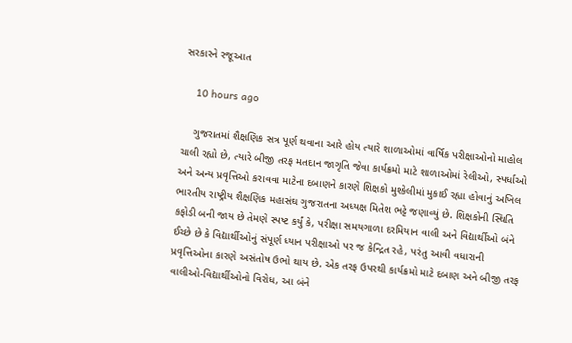સરકારને રજૂઆત

    10 hours ago

    ગુજરાતમાં શૈક્ષણિક સત્ર પૂર્ણ થવાના આરે હોય ત્યારે શાળાઓમાં વાર્ષિક પરીક્ષાઓનો માહોલ ચાલી રહ્યો છે, ત્યારે બીજી તરફ મતદાન જાગૃતિ જેવા કાર્યક્રમો માટે શાળાઓમાં રેલીઓ, સ્પર્ધાઓ અને અન્ય પ્રવૃત્તિઓ કરાવવા માટેના દબાણને કારણે શિક્ષકો મુશ્કેલીમાં મુકાઈ રહ્યા હોવાનું અખિલ ભારતીય રાષ્ટ્રીય શૈક્ષણિક મહાસંઘ ગુજરાતના અધ્યક્ષ મિતેશ ભટ્ટે જણાવ્યું છે. શિક્ષકોની સ્થિતિ કફોડી બની જાય છે તેમણે સ્પષ્ટ કર્યું કે, પરીક્ષા સમયગાળા દરમિયાન વાલી અને વિદ્યાર્થીઓ બંને ઈચ્છે છે કે વિદ્યાર્થીઓનું સંપૂર્ણ ધ્યાન પરીક્ષાઓ પર જ કેન્દ્રિત રહે, પરંતુ આવી વધારાની પ્રવૃત્તિઓના કારણે અસંતોષ ઉભો થાય છે. એક તરફ ઉપરથી કાર્યક્રમો માટે દબાણ અને બીજી તરફ વાલીઓ-વિદ્યાર્થીઓનો વિરોધ, આ બંને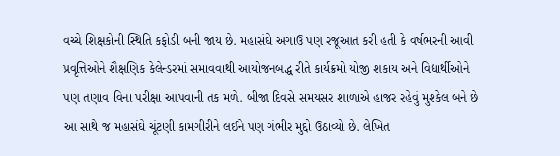વચ્ચે શિક્ષકોની સ્થિતિ કફોડી બની જાય છે. મહાસંઘે અગાઉ પણ રજૂઆત કરી હતી કે વર્ષભરની આવી પ્રવૃત્તિઓને શૈક્ષણિક કેલેન્ડરમાં સમાવવાથી આયોજનબદ્ધ રીતે કાર્યક્રમો યોજી શકાય અને વિદ્યાર્થીઓને પણ તણાવ વિના પરીક્ષા આપવાની તક મળે. બીજા દિવસે સમયસર શાળાએ હાજર રહેવું મુશ્કેલ બને છે આ સાથે જ મહાસંઘે ચૂંટણી કામગીરીને લઈને પણ ગંભીર મુદ્દો ઉઠાવ્યો છે. લેખિત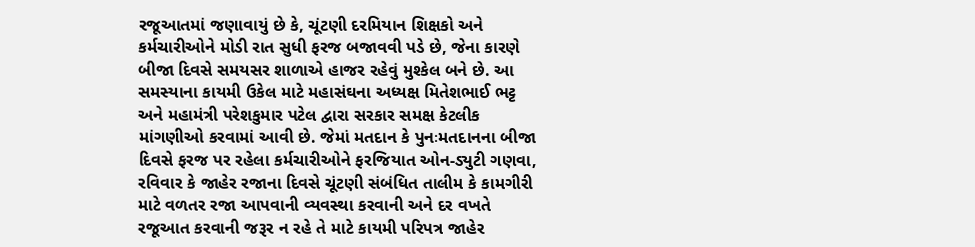રજૂઆતમાં જણાવાયું છે કે, ચૂંટણી દરમિયાન શિક્ષકો અને કર્મચારીઓને મોડી રાત સુધી ફરજ બજાવવી પડે છે, જેના કારણે બીજા દિવસે સમયસર શાળાએ હાજર રહેવું મુશ્કેલ બને છે. આ સમસ્યાના કાયમી ઉકેલ માટે મહાસંઘના અધ્યક્ષ મિતેશભાઈ ભટ્ટ અને મહામંત્રી પરેશકુમાર પટેલ દ્વારા સરકાર સમક્ષ કેટલીક માંગણીઓ કરવામાં આવી છે. જેમાં મતદાન કે પુનઃમતદાનના બીજા દિવસે ફરજ પર રહેલા કર્મચારીઓને ફરજિયાત ઓન-ડ્યુટી ગણવા, રવિવાર કે જાહેર રજાના દિવસે ચૂંટણી સંબંધિત તાલીમ કે કામગીરી માટે વળતર રજા આપવાની વ્યવસ્થા કરવાની અને દર વખતે રજૂઆત કરવાની જરૂર ન રહે તે માટે કાયમી પરિપત્ર જાહેર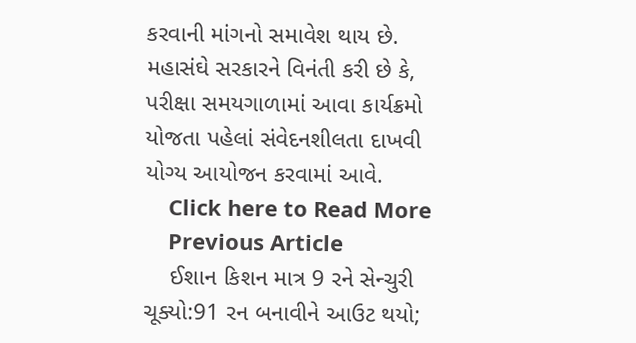કરવાની માંગનો સમાવેશ થાય છે. મહાસંઘે સરકારને વિનંતી કરી છે કે, પરીક્ષા સમયગાળામાં આવા કાર્યક્રમો યોજતા પહેલાં સંવેદનશીલતા દાખવી યોગ્ય આયોજન કરવામાં આવે.
    Click here to Read More
    Previous Article
    ઈશાન કિશન માત્ર 9 રને સેન્ચુરી ચૂક્યો:91 રન બનાવીને આઉટ થયો;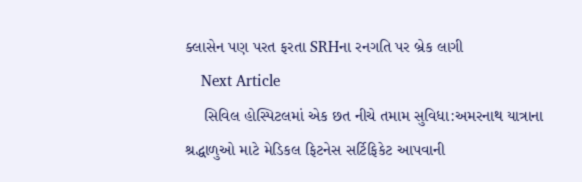ક્લાસેન પણ પરત ફરતા SRHના રનગતિ પર બ્રેક લાગી
    Next Article
    સિવિલ હોસ્પિટલમાં એક છત નીચે તમામ સુવિધા:અમરનાથ યાત્રાના શ્રદ્ધાળુઓ માટે મેડિકલ ફિટનેસ સર્ટિફિકેટ આપવાની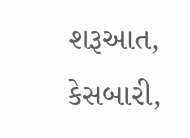શરૂઆત, કેસબારી,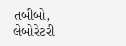તબીબો, લેબોરેટરી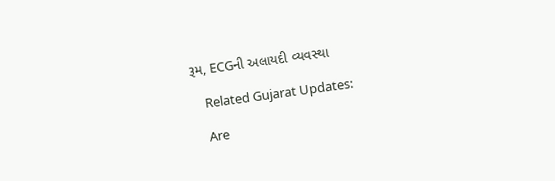રૂમ, ECGની અલાયદી વ્યવસ્થા

    Related Gujarat Updates:

    Are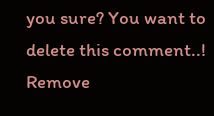you sure? You want to delete this comment..! Remove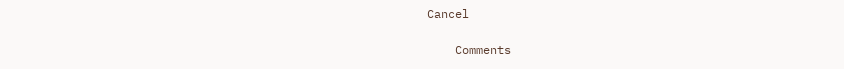Cancel

    Comments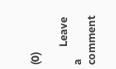(0)

      Leave a comment